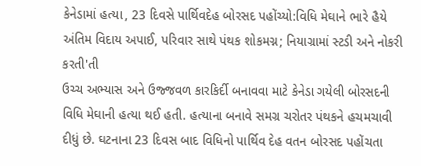કેનેડામાં હત્યા, 23 દિવસે પાર્થિવદેહ બોરસદ પહોંચ્યો:વિધિ મેઘાને ભારે હૈયે અંતિમ વિદાય અપાઈ, પરિવાર સાથે પંથક શોકમગ્ન; નિયાગ્રામાં સ્ટડી અને નોકરી કરતી'તી
ઉચ્ચ અભ્યાસ અને ઉજ્જવળ કારકિર્દી બનાવવા માટે કેનેડા ગયેલી બોરસદની વિધિ મેઘાની હત્યા થઈ હતી. હત્યાના બનાવે સમગ્ર ચરોતર પંથકને હચમચાવી દીધું છે. ઘટનાના 23 દિવસ બાદ વિધિનો પાર્થિવ દેહ વતન બોરસદ પહોંચતા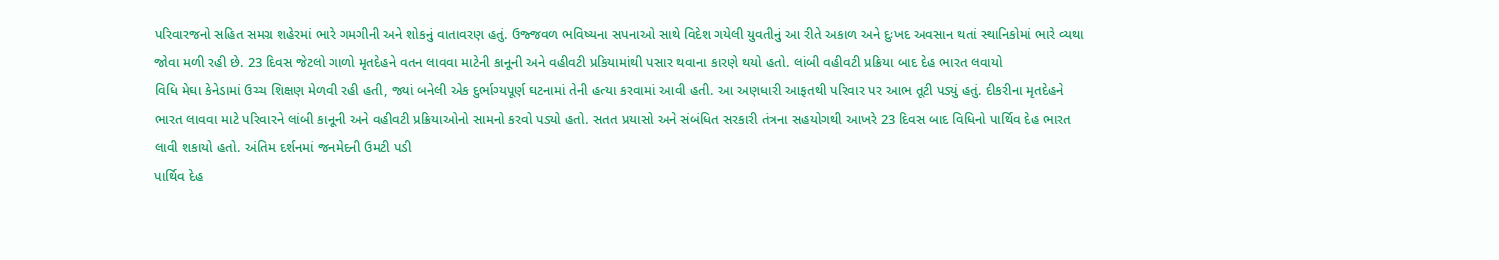પરિવારજનો સહિત સમગ્ર શહેરમાં ભારે ગમગીની અને શોકનું વાતાવરણ હતું. ઉજ્જવળ ભવિષ્યના સપનાઓ સાથે વિદેશ ગયેલી યુવતીનું આ રીતે અકાળ અને દુઃખદ અવસાન થતાં સ્થાનિકોમાં ભારે વ્યથા જોવા મળી રહી છે. 23 દિવસ જેટલો ગાળો મૃતદેહને વતન લાવવા માટેની કાનૂની અને વહીવટી પ્રકિયામાંથી પસાર થવાના કારણે થયો હતો. લાંબી વહીવટી પ્રક્રિયા બાદ દેહ ભારત લવાયો
વિધિ મેઘા કેનેડામાં ઉચ્ચ શિક્ષણ મેળવી રહી હતી, જ્યાં બનેલી એક દુર્ભાગ્યપૂર્ણ ઘટનામાં તેની હત્યા કરવામાં આવી હતી. આ અણધારી આફતથી પરિવાર પર આભ તૂટી પડ્યું હતું. દીકરીના મૃતદેહને ભારત લાવવા માટે પરિવારને લાંબી કાનૂની અને વહીવટી પ્રક્રિયાઓનો સામનો કરવો પડ્યો હતો. સતત પ્રયાસો અને સંબંધિત સરકારી તંત્રના સહયોગથી આખરે 23 દિવસ બાદ વિધિનો પાર્થિવ દેહ ભારત લાવી શકાયો હતો. અંતિમ દર્શનમાં જનમેદની ઉમટી પડી
પાર્થિવ દેહ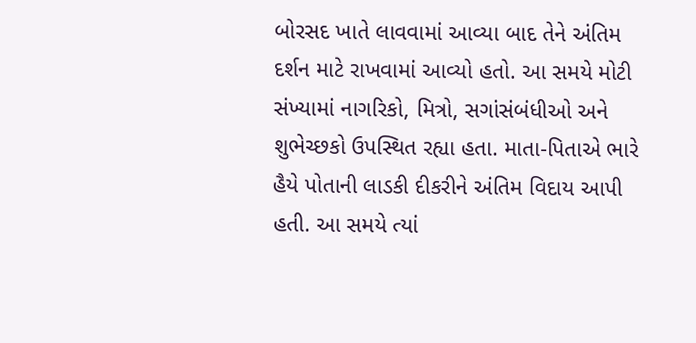બોરસદ ખાતે લાવવામાં આવ્યા બાદ તેને અંતિમ દર્શન માટે રાખવામાં આવ્યો હતો. આ સમયે મોટી સંખ્યામાં નાગરિકો, મિત્રો, સગાંસંબંધીઓ અને શુભેચ્છકો ઉપસ્થિત રહ્યા હતા. માતા-પિતાએ ભારે હૈયે પોતાની લાડકી દીકરીને અંતિમ વિદાય આપી હતી. આ સમયે ત્યાં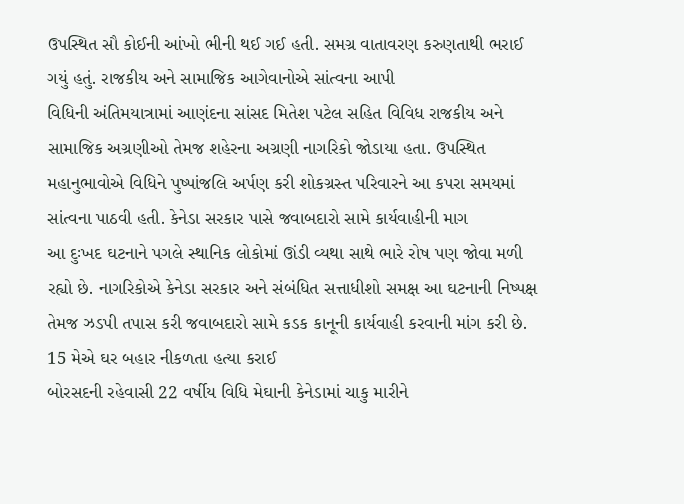ઉપસ્થિત સૌ કોઈની આંખો ભીની થઈ ગઈ હતી. સમગ્ર વાતાવરણ કરુણતાથી ભરાઈ ગયું હતું. રાજકીય અને સામાજિક આગેવાનોએ સાંત્વના આપી
વિધિની અંતિમયાત્રામાં આણંદના સાંસદ મિતેશ પટેલ સહિત વિવિધ રાજકીય અને સામાજિક અગ્રણીઓ તેમજ શહેરના અગ્રણી નાગરિકો જોડાયા હતા. ઉપસ્થિત મહાનુભાવોએ વિધિને પુષ્પાંજલિ અર્પણ કરી શોકગ્રસ્ત પરિવારને આ કપરા સમયમાં સાંત્વના પાઠવી હતી. કેનેડા સરકાર પાસે જવાબદારો સામે કાર્યવાહીની માગ
આ દુઃખદ ઘટનાને પગલે સ્થાનિક લોકોમાં ઊંડી વ્યથા સાથે ભારે રોષ પણ જોવા મળી રહ્યો છે. નાગરિકોએ કેનેડા સરકાર અને સંબંધિત સત્તાધીશો સમક્ષ આ ઘટનાની નિષ્પક્ષ તેમજ ઝડપી તપાસ કરી જવાબદારો સામે કડક કાનૂની કાર્યવાહી કરવાની માંગ કરી છે. 15 મેએ ઘર બહાર નીકળતા હત્યા કરાઈ
બોરસદની રહેવાસી 22 વર્ષીય વિધિ મેઘાની કેનેડામાં ચાકુ મારીને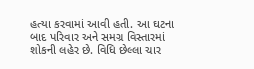હત્યા કરવામાં આવી હતી. આ ઘટના બાદ પરિવાર અને સમગ્ર વિસ્તારમાં શોકની લહેર છે. વિધિ છેલ્લા ચાર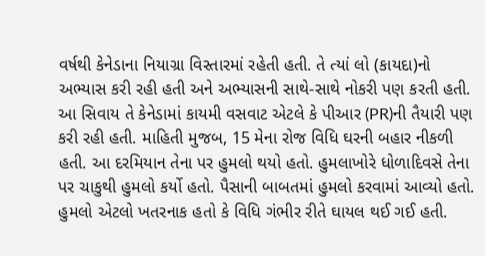વર્ષથી કેનેડાના નિયાગ્રા વિસ્તારમાં રહેતી હતી. તે ત્યાં લો (કાયદા)નો અભ્યાસ કરી રહી હતી અને અભ્યાસની સાથે-સાથે નોકરી પણ કરતી હતી. આ સિવાય તે કેનેડામાં કાયમી વસવાટ એટલે કે પીઆર (PR)ની તૈયારી પણ કરી રહી હતી. માહિતી મુજબ, 15 મેના રોજ વિધિ ઘરની બહાર નીકળી હતી. આ દરમિયાન તેના પર હુમલો થયો હતો. હુમલાખોરે ધોળાદિવસે તેના પર ચાકુથી હુમલો કર્યો હતો. પૈસાની બાબતમાં હુમલો કરવામાં આવ્યો હતો. હુમલો એટલો ખતરનાક હતો કે વિધિ ગંભીર રીતે ઘાયલ થઈ ગઈ હતી.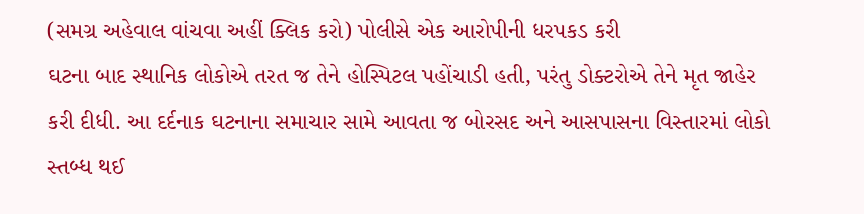(સમગ્ર અહેવાલ વાંચવા અહીં ક્લિક કરો) પોલીસે એક આરોપીની ધરપકડ કરી
ઘટના બાદ સ્થાનિક લોકોએ તરત જ તેને હોસ્પિટલ પહોંચાડી હતી, પરંતુ ડોક્ટરોએ તેને મૃત જાહેર કરી દીધી. આ દર્દનાક ઘટનાના સમાચાર સામે આવતા જ બોરસદ અને આસપાસના વિસ્તારમાં લોકો સ્તબ્ધ થઈ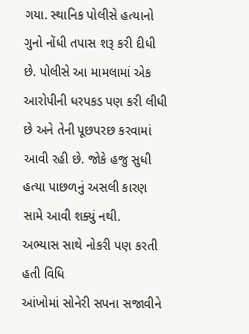ગયા. સ્થાનિક પોલીસે હત્યાનો ગુનો નોંધી તપાસ શરૂ કરી દીધી છે. પોલીસે આ મામલામાં એક આરોપીની ધરપકડ પણ કરી લીધી છે અને તેની પૂછપરછ કરવામાં આવી રહી છે. જોકે હજુ સુધી હત્યા પાછળનું અસલી કારણ સામે આવી શક્યું નથી.
અભ્યાસ સાથે નોકરી પણ કરતી હતી વિધિ
આંખોમાં સોનેરી સપના સજાવીને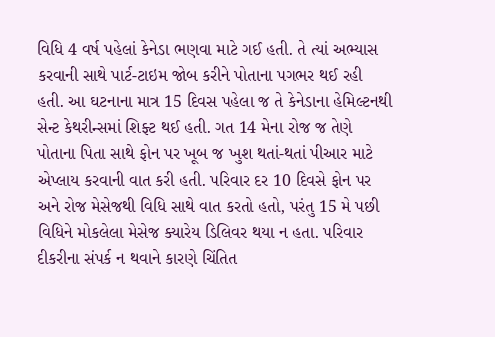વિધિ 4 વર્ષ પહેલાં કેનેડા ભણવા માટે ગઈ હતી. તે ત્યાં અભ્યાસ કરવાની સાથે પાર્ટ-ટાઇમ જોબ કરીને પોતાના પગભર થઈ રહી હતી. આ ઘટનાના માત્ર 15 દિવસ પહેલા જ તે કેનેડાના હેમિલ્ટનથી સેન્ટ કેથરીન્સમાં શિફ્ટ થઈ હતી. ગત 14 મેના રોજ જ તેણે પોતાના પિતા સાથે ફોન પર ખૂબ જ ખુશ થતાં-થતાં પીઆર માટે એપ્લાય કરવાની વાત કરી હતી. પરિવાર દર 10 દિવસે ફોન પર અને રોજ મેસેજથી વિધિ સાથે વાત કરતો હતો, પરંતુ 15 મે પછી વિધિને મોકલેલા મેસેજ ક્યારેય ડિલિવર થયા ન હતા. પરિવાર દીકરીના સંપર્ક ન થવાને કારણે ચિંતિત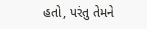હતો, પરંતુ તેમને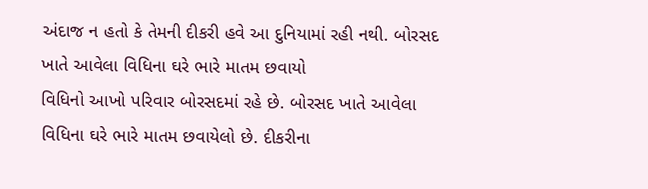અંદાજ ન હતો કે તેમની દીકરી હવે આ દુનિયામાં રહી નથી. બોરસદ ખાતે આવેલા વિધિના ઘરે ભારે માતમ છવાયો
વિધિનો આખો પરિવાર બોરસદમાં રહે છે. બોરસદ ખાતે આવેલા વિધિના ઘરે ભારે માતમ છવાયેલો છે. દીકરીના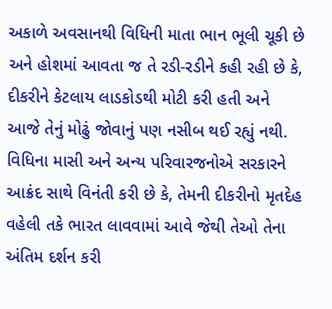અકાળે અવસાનથી વિધિની માતા ભાન ભૂલી ચૂકી છે અને હોશમાં આવતા જ તે રડી-રડીને કહી રહી છે કે, દીકરીને કેટલાય લાડકોડથી મોટી કરી હતી અને આજે તેનું મોઢું જોવાનું પણ નસીબ થઈ રહ્યું નથી. વિધિના માસી અને અન્ય પરિવારજનોએ સરકારને આક્રંદ સાથે વિનંતી કરી છે કે, તેમની દીકરીનો મૃતદેહ વહેલી તકે ભારત લાવવામાં આવે જેથી તેઓ તેના અંતિમ દર્શન કરી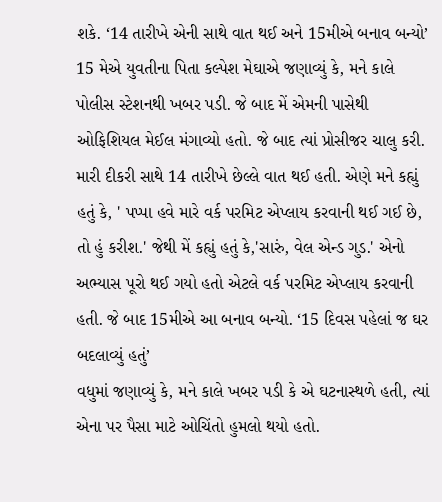શકે. ‘14 તારીખે એની સાથે વાત થઈ અને 15મીએ બનાવ બન્યો’
15 મેએ યુવતીના પિતા કલ્પેશ મેઘાએ જણાવ્યું કે, મને કાલે પોલીસ સ્ટેશનથી ખબર પડી. જે બાદ મેં એમની પાસેથી ઓફિશિયલ મેઈલ મંગાવ્યો હતો. જે બાદ ત્યાં પ્રોસીજર ચાલુ કરી. મારી દીકરી સાથે 14 તારીખે છેલ્લે વાત થઈ હતી. એણે મને કહ્યું હતું કે, ' પપ્પા હવે મારે વર્ક પરમિટ એપ્લાય કરવાની થઈ ગઈ છે, તો હું કરીશ.' જેથી મેં કહ્યું હતું કે,'સારું, વેલ એન્ડ ગુડ.' એનો અભ્યાસ પૂરો થઈ ગયો હતો એટલે વર્ક પરમિટ એપ્લાય કરવાની હતી. જે બાદ 15મીએ આ બનાવ બન્યો. ‘15 દિવસ પહેલાં જ ઘર બદલાવ્યું હતું’
વધુમાં જણાવ્યું કે, મને કાલે ખબર પડી કે એ ઘટનાસ્થળે હતી, ત્યાં એના પર પૈસા માટે ઓચિંતો હુમલો થયો હતો.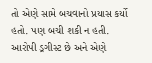તો એણે સામે બચવાનો પ્રયાસ કર્યો હતો. પણ બચી શકી ન હતી. આરોપી ડ્રગીસ્ટ છે અને એણે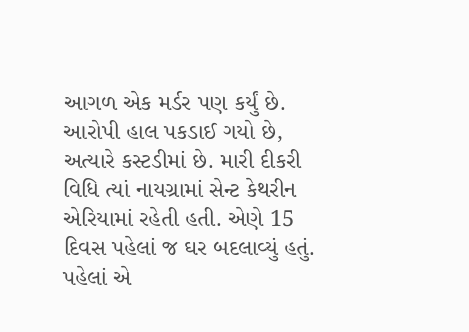આગળ એક મર્ડર પણ કર્યું છે. આરોપી હાલ પકડાઈ ગયો છે, અત્યારે કસ્ટડીમાં છે. મારી દીકરી વિધિ ત્યાં નાયગ્રામાં સેન્ટ કેથરીન એરિયામાં રહેતી હતી. એણે 15 દિવસ પહેલાં જ ઘર બદલાવ્યું હતું. પહેલાં એ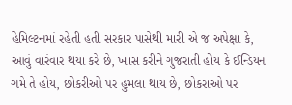હેમિલ્ટનમાં રહેતી હતી સરકાર પાસેથી મારી એ જ અપેક્ષા કે, આવું વારંવાર થયા કરે છે, ખાસ કરીને ગુજરાતી હોય કે ઈન્ડિયન ગમે તે હોય, છોકરીઓ પર હુમલા થાય છે, છોકરાઓ પર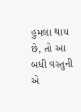હુમલા થાય છે, તો આ બધી વસ્તુની એ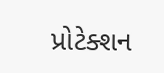પ્રોટેક્શન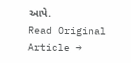આપે.
Read Original Article →